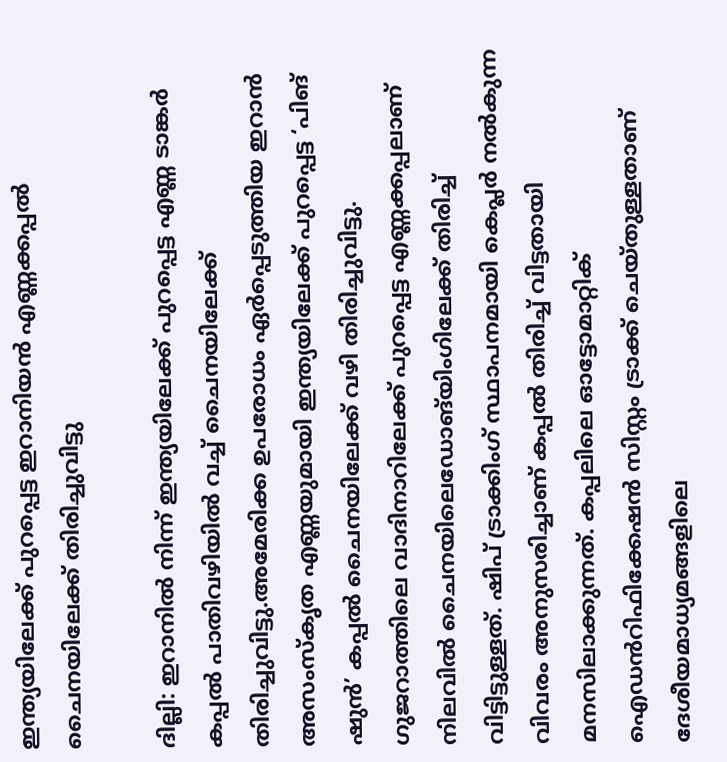ഇന്ത്യയിലേക്ക് പുറപ്പെട്ട ഇറാനിയൻ എണ്ണക്കപ്പൽ ചൈനയിലേക്ക് തിരിച്ചുവിട്ടു

ദില്ലി: ഇറാനിൽ നിന്ന് ഇന്ത്യയിലേക്ക് പുറപ്പെട്ട എണ്ണ ടാങ്കർ കപ്പൽ പാതിവഴിയിൽ വച്ച് ചൈനയിലേക്ക് തിരിച്ചുവിട്ടു.അമേരിക്ക ഉപരോധം ഏർപ്പെടുത്തിയ ഇറാൻ അസംസ്കൃത എണ്ണയുമായി ഇന്ത്യയിലേക്ക് പുറപ്പെട്ട ‘പിങ് ഷുൻ’ കപ്പൽ ചൈനയിലേക്ക് വഴി തിരിച്ചുവിട്ടു. ഗുജറാത്തിലെ വാദിനാറിലേക്ക് പുറപ്പെട്ട എണ്ണക്കപ്പലാണ് നിലവിൽ ചൈനയിലെഡോങ്‌യിംഗിലേക്ക് തിരിച്ച് വിട്ടിട്ടുള്ളത്. ഷിപ് ട്രാക്കിംഗ് സ്ഥാപനമായി കെപ്ലർ നൽകുന്ന വിവരം അനുസരിച്ചാണ് കപ്പൽ തിരിച്ച് വിട്ടതായി മനസിലാക്കുന്നത്. കപ്പലിലെ ഓട്ടോമാറ്റിക് ഐഡൻറിഫിക്കേഷൻ സിസ്റ്റം ട്രാക്ക് ചെയ്തുള്ളതാണ് ദേശീയമാധ്യമങ്ങളിലെ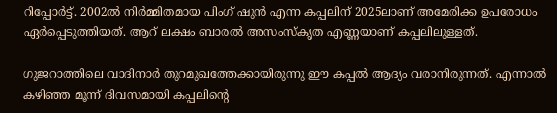റിപ്പോർട്ട്. 2002ൽ നിർമ്മിതമായ പിംഗ് ഷുൻ എന്ന കപ്പലിന് 2025ലാണ് അമേരിക്ക ഉപരോധം ഏർപ്പെടുത്തിയത്. ആറ് ലക്ഷം ബാരൽ അസംസ്കൃത എണ്ണയാണ് കപ്പലിലുള്ളത്.

ഗുജറാത്തിലെ വാദിനാർ തുറമുഖത്തേക്കായിരുന്നു ഈ കപ്പൽ ആദ്യം വരാനിരുന്നത്. എന്നാൽ കഴിഞ്ഞ മൂന്ന് ദിവസമായി കപ്പലിന്റെ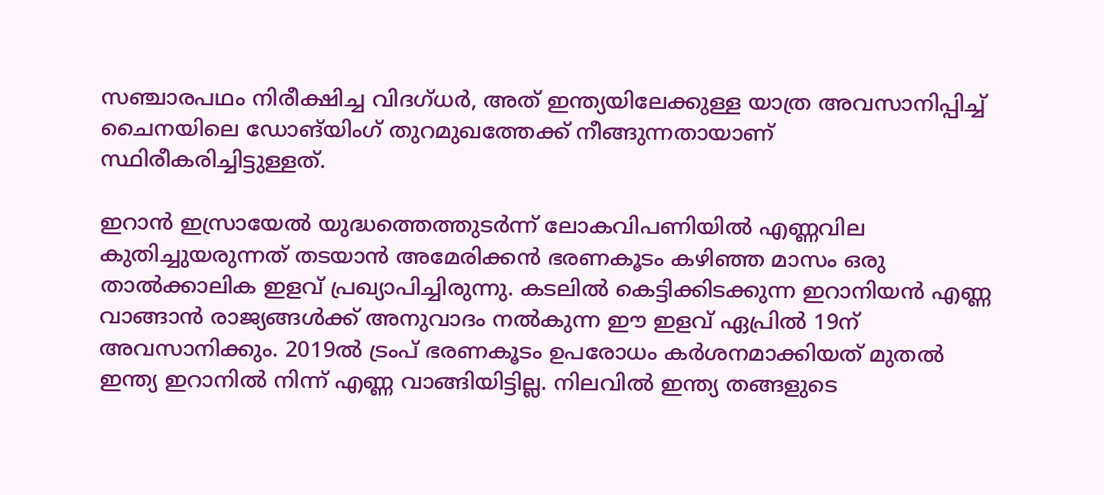സഞ്ചാരപഥം നിരീക്ഷിച്ച വിദഗ്ധർ, അത് ഇന്ത്യയിലേക്കുള്ള യാത്ര അവസാനിപ്പിച്ച് ചൈനയിലെ ഡോങ്‌യിംഗ് തുറമുഖത്തേക്ക് നീങ്ങുന്നതായാണ് സ്ഥിരീകരിച്ചിട്ടുള്ളത്.

ഇറാൻ ഇസ്രായേൽ യുദ്ധത്തെത്തുടർന്ന് ലോകവിപണിയിൽ എണ്ണവില കുതിച്ചുയരുന്നത് തടയാൻ അമേരിക്കൻ ഭരണകൂടം കഴിഞ്ഞ മാസം ഒരു താൽക്കാലിക ഇളവ് പ്രഖ്യാപിച്ചിരുന്നു. കടലിൽ കെട്ടിക്കിടക്കുന്ന ഇറാനിയൻ എണ്ണ വാങ്ങാൻ രാജ്യങ്ങൾക്ക് അനുവാദം നൽകുന്ന ഈ ഇളവ് ഏപ്രിൽ 19ന് അവസാനിക്കും. 2019ൽ ട്രംപ് ഭരണകൂടം ഉപരോധം കർശനമാക്കിയത് മുതൽ ഇന്ത്യ ഇറാനിൽ നിന്ന് എണ്ണ വാങ്ങിയിട്ടില്ല. നിലവിൽ ഇന്ത്യ തങ്ങളുടെ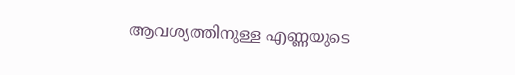ആവശ്യത്തിനുള്ള എണ്ണയുടെ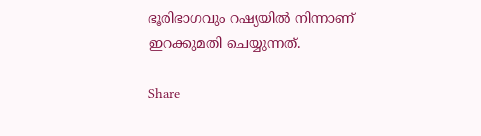ഭൂരിഭാഗവും റഷ്യയിൽ നിന്നാണ് ഇറക്കുമതി ചെയ്യുന്നത്.

Share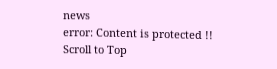news
error: Content is protected !!
Scroll to Top